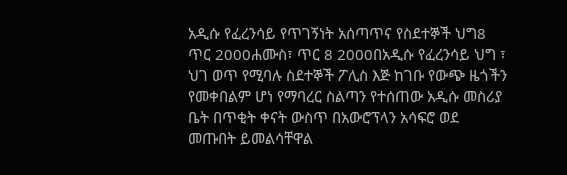አዲሱ የፈረንሳይ የጥገኝነት አሰጣጥና የስደተኞች ህግ8 ጥር 2000ሐሙስ፣ ጥር 8 2000በአዲሱ የፈረንሳይ ህግ ፣ ህገ ወጥ የሚባሉ ስደተኞች ፖሊስ እጅ ከገቡ የውጭ ዜጎችን የመቀበልም ሆነ የማባረር ስልጣን የተሰጠው አዲሱ መስሪያ ቤት በጥቂት ቀናት ውስጥ በአውሮፕላን አሳፍሮ ወደ መጡበት ይመልሳቸዋል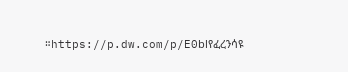።https://p.dw.com/p/E0blየፈረንሳዩ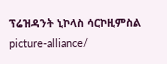ፕሬዝዳንት ኒኮላስ ሳርኮዚምስል picture-alliance/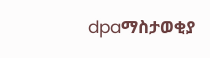dpaማስታወቂያ